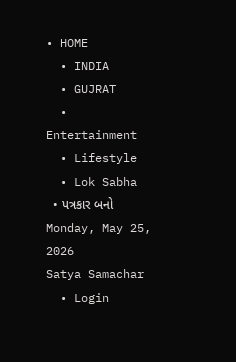• HOME
  • INDIA
  • GUJRAT
  • Entertainment
  • Lifestyle
  • Lok Sabha
  • પત્રકાર બનો
Monday, May 25, 2026
Satya Samachar
  • Login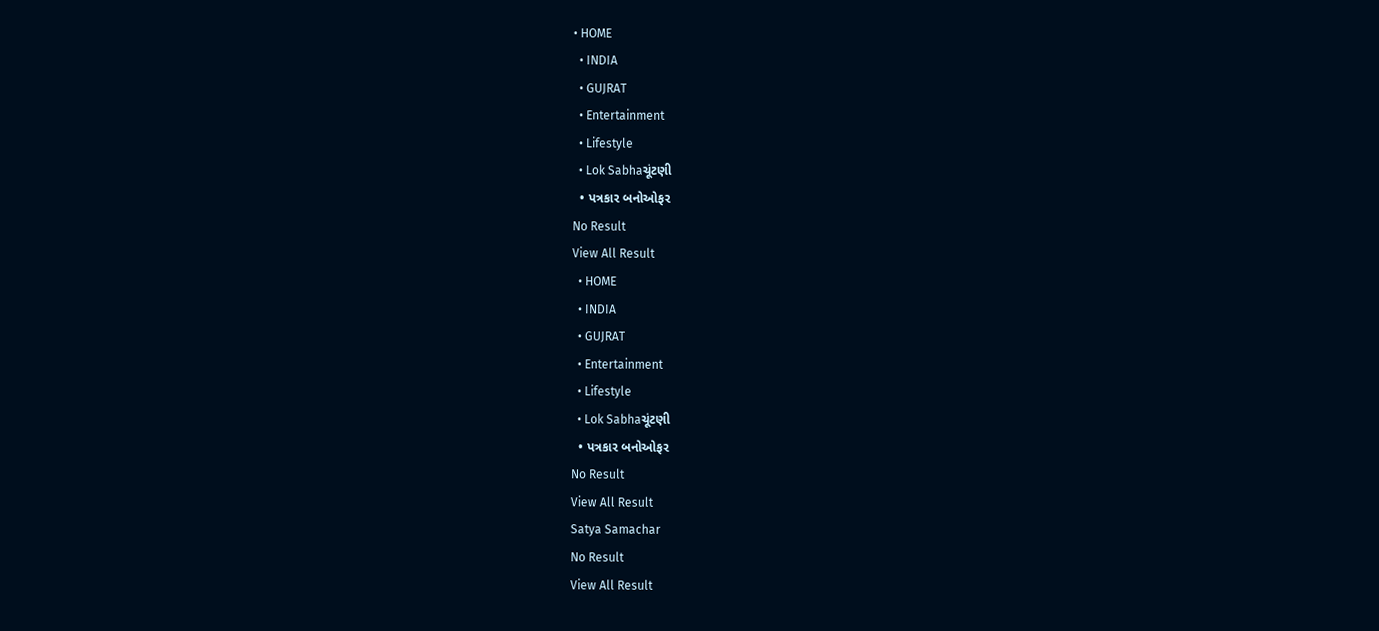• HOME
  • INDIA
  • GUJRAT
  • Entertainment
  • Lifestyle
  • Lok Sabhaચૂંટણી
  • પત્રકાર બનોઓફર
No Result
View All Result
  • HOME
  • INDIA
  • GUJRAT
  • Entertainment
  • Lifestyle
  • Lok Sabhaચૂંટણી
  • પત્રકાર બનોઓફર
No Result
View All Result
Satya Samachar
No Result
View All Result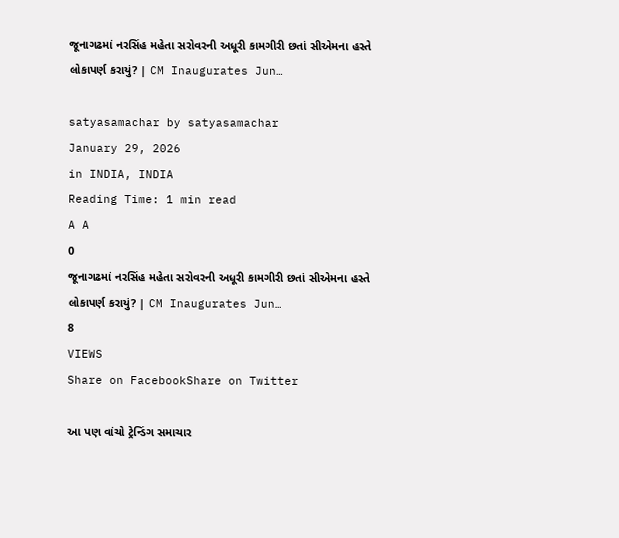જૂનાગઢમાં નરસિંહ મહેતા સરોવરની અધૂરી કામગીરી છતાં સીએમના હસ્તે લોકાપર્ણ કરાયું? | CM Inaugurates Jun…

satyasamachar by satyasamachar
January 29, 2026
in INDIA, INDIA
Reading Time: 1 min read
A A
0
જૂનાગઢમાં નરસિંહ મહેતા સરોવરની અધૂરી કામગીરી છતાં સીએમના હસ્તે લોકાપર્ણ કરાયું? | CM Inaugurates Jun…
8
VIEWS
Share on FacebookShare on Twitter

આ પણ વાંચો ટ્રેન્ડિંગ સમાચાર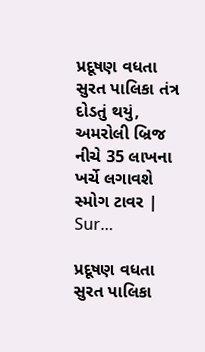પ્રદૂષણ વધતા સુરત પાલિકા તંત્ર દોડતું થયું, અમરોલી બ્રિજ નીચે 35 લાખના ખર્ચે લગાવશે સ્મોગ ટાવર | Sur…

પ્રદૂષણ વધતા સુરત પાલિકા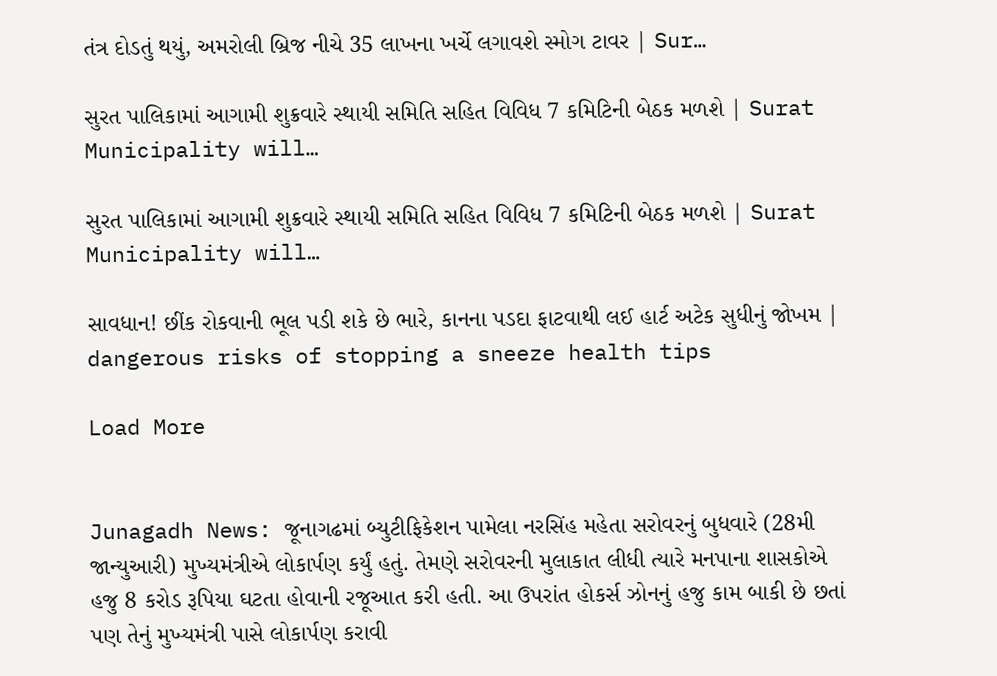તંત્ર દોડતું થયું, અમરોલી બ્રિજ નીચે 35 લાખના ખર્ચે લગાવશે સ્મોગ ટાવર | Sur…

સુરત પાલિકામાં આગામી શુક્રવારે સ્થાયી સમિતિ સહિત વિવિધ 7 કમિટિની બેઠક મળશે | Surat Municipality will…

સુરત પાલિકામાં આગામી શુક્રવારે સ્થાયી સમિતિ સહિત વિવિધ 7 કમિટિની બેઠક મળશે | Surat Municipality will…

સાવધાન! છીંક રોકવાની ભૂલ પડી શકે છે ભારે, કાનના પડદા ફાટવાથી લઈ હાર્ટ અટેક સુધીનું જોખમ | dangerous risks of stopping a sneeze health tips

Load More


Junagadh News: જૂનાગઢમાં બ્યુટીફિકેશન પામેલા નરસિંહ મહેતા સરોવરનું બુધવારે (28મી જાન્યુઆરી) મુખ્યમંત્રીએ લોકાર્પણ કર્યું હતું. તેમણે સરોવરની મુલાકાત લીધી ત્યારે મનપાના શાસકોએ હજુ 8 કરોડ રૂપિયા ઘટતા હોવાની રજૂઆત કરી હતી. આ ઉપરાંત હોકર્સ ઝોનનું હજુ કામ બાકી છે છતાં પણ તેનું મુખ્યમંત્રી પાસે લોકાર્પણ કરાવી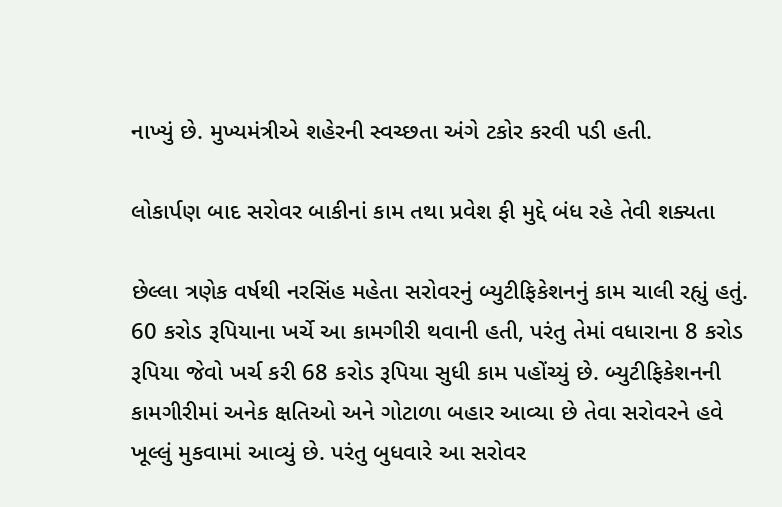નાખ્યું છે. મુખ્યમંત્રીએ શહેરની સ્વચ્છતા અંગે ટકોર કરવી પડી હતી.

લોકાર્પણ બાદ સરોવર બાકીનાં કામ તથા પ્રવેશ ફી મુદ્દે બંધ રહે તેવી શક્યતા

છેલ્લા ત્રણેક વર્ષથી નરસિંહ મહેતા સરોવરનું બ્યુટીફિકેશનનું કામ ચાલી રહ્યું હતું. 60 કરોડ રૂપિયાના ખર્ચે આ કામગીરી થવાની હતી, પરંતુ તેમાં વધારાના 8 કરોડ રૂપિયા જેવો ખર્ચ કરી 68 કરોડ રૂપિયા સુધી કામ પહોંચ્યું છે. બ્યુટીફિકેશનની કામગીરીમાં અનેક ક્ષતિઓ અને ગોટાળા બહાર આવ્યા છે તેવા સરોવરને હવે ખૂલ્લું મુકવામાં આવ્યું છે. પરંતુ બુધવારે આ સરોવર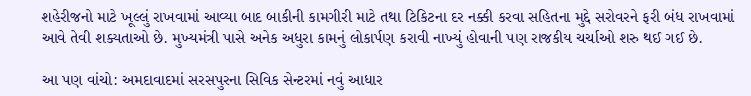શહેરીજનો માટે ખૂલ્લું રાખવામાં આવ્યા બાદ બાકીની કામગીરી માટે તથા ટિકિટના દર નક્કી કરવા સહિતના મુદ્દે સરોવરને ફરી બંધ રાખવામાં આવે તેવી શક્યતાઓ છે. મુખ્યમંત્રી પાસે અનેક અધુરા કામનું લોકાર્પણ કરાવી નાખ્યું હોવાની પણ રાજકીય ચર્ચાઓ શરુ થઈ ગઈ છે.

આ પણ વાંચો: અમદાવાદમાં સરસપુરના સિવિક સેન્ટરમાં નવું આધાર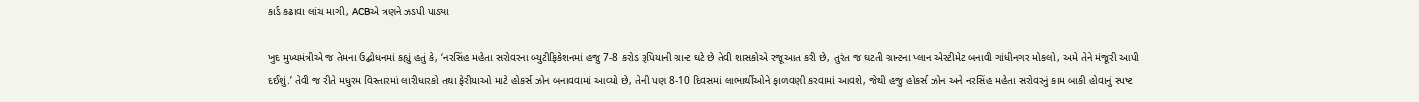કાર્ડ કઢાવા લાંચ માગી, ACBએ ત્રણને ઝડપી પાડ્યા

ખુદ મુખ્યમંત્રીએ જ તેમના ઉદ્બોધનમાં કહ્યું હતું કે, ‘નરસિંહ મહેતા સરોવરના બ્યુટીફિકેશનમાં હજુ 7-8 કરોડ રૂપિયાની ગ્રાન્ટ ઘટે છે તેવી શાસકોએ રજૂઆત કરી છે, તુરંત જ ઘટતી ગ્રાન્ટના પ્લાન એસ્ટીમેટ બનાવી ગાંધીનગર મોકલો, અમે તેને મંજૂરી આપી દઈશું.’ તેવી જ રીતે મધુરમ વિસ્તારમાં લારીધારકો તથા ફેરીયાઓ માટે હોકર્સ ઝોન બનાવવામાં આવ્યો છે, તેની પણ 8-10 દિવસમાં લાભાર્થીઓને ફાળવણી કરવામાં આવશે, જેથી હજુ હોકર્સ ઝોન અને નરસિંહ મહેતા સરોવરનું કામ બાકી હોવાનું સ્પષ્ટ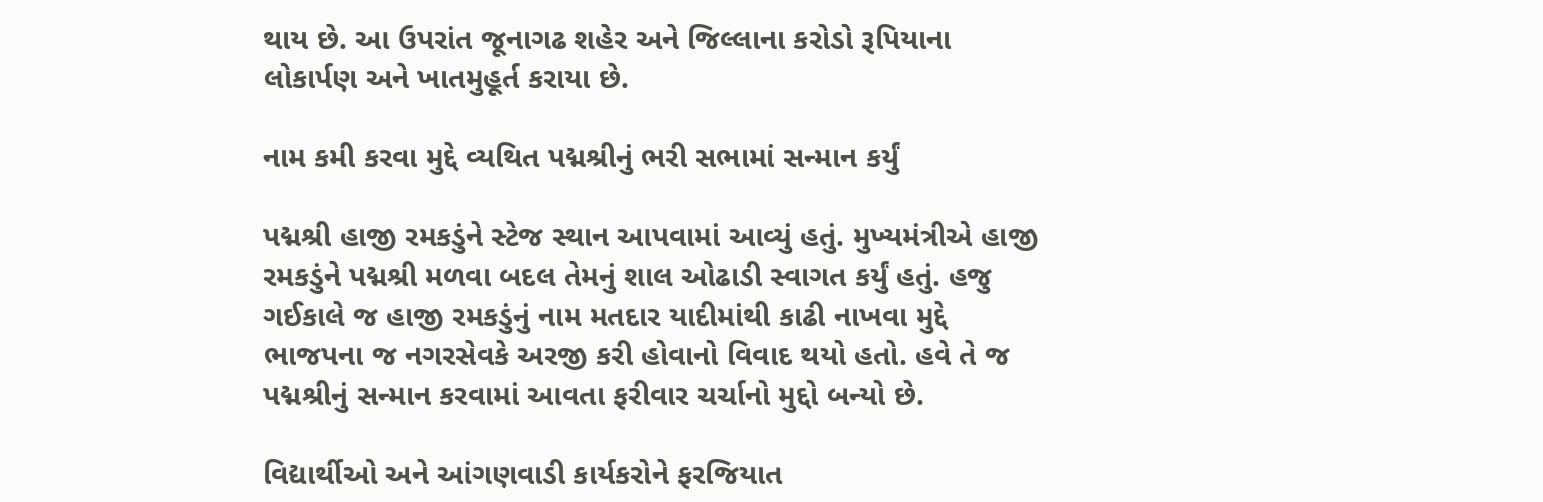થાય છે. આ ઉપરાંત જૂનાગઢ શહેર અને જિલ્લાના કરોડો રૂપિયાના લોકાર્પણ અને ખાતમુહૂર્ત કરાયા છે.

નામ કમી કરવા મુદ્દે વ્યથિત પદ્મશ્રીનું ભરી સભામાં સન્માન કર્યું

પદ્મશ્રી હાજી રમકડુંને સ્ટેજ સ્થાન આપવામાં આવ્યું હતું. મુખ્યમંત્રીએ હાજી રમકડુંને પદ્મશ્રી મળવા બદલ તેમનું શાલ ઓઢાડી સ્વાગત કર્યું હતું. હજુ ગઈકાલે જ હાજી રમકડુંનું નામ મતદાર યાદીમાંથી કાઢી નાખવા મુદ્દે ભાજપના જ નગરસેવકે અરજી કરી હોવાનો વિવાદ થયો હતો. હવે તે જ પદ્મશ્રીનું સન્માન કરવામાં આવતા ફરીવાર ચર્ચાનો મુદ્દો બન્યો છે.

વિદ્યાર્થીઓ અને આંગણવાડી કાર્યકરોને ફરજિયાત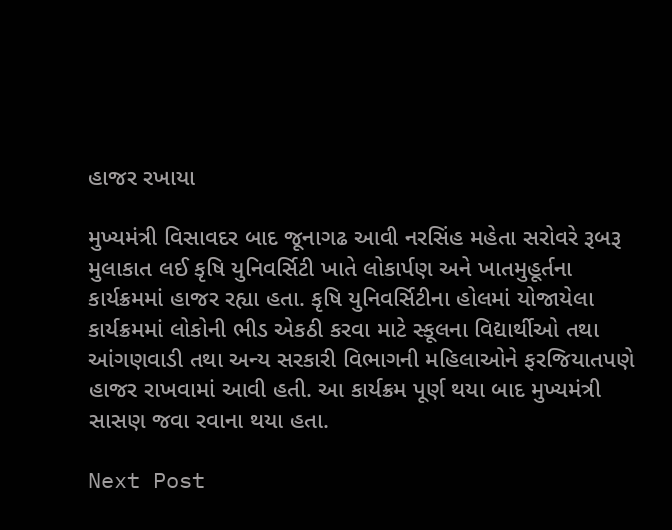હાજર રખાયા

મુખ્યમંત્રી વિસાવદર બાદ જૂનાગઢ આવી નરસિંહ મહેતા સરોવરે રૂબરૂ મુલાકાત લઈ કૃષિ યુનિવર્સિટી ખાતે લોકાર્પણ અને ખાતમુહૂર્તના કાર્યક્રમમાં હાજર રહ્યા હતા. કૃષિ યુનિવર્સિટીના હોલમાં યોજાયેલા કાર્યક્રમમાં લોકોની ભીડ એકઠી કરવા માટે સ્કૂલના વિદ્યાર્થીઓ તથા આંગણવાડી તથા અન્ય સરકારી વિભાગની મહિલાઓને ફરજિયાતપણે હાજર રાખવામાં આવી હતી. આ કાર્યક્રમ પૂર્ણ થયા બાદ મુખ્યમંત્રી સાસણ જવા રવાના થયા હતા.

Next Post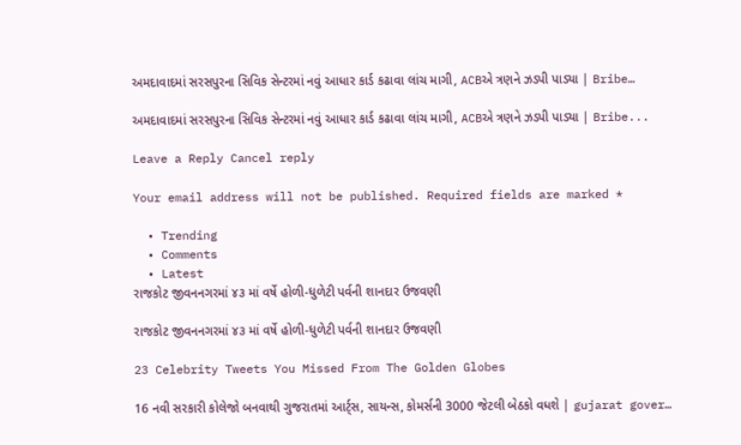અમદાવાદમાં સરસપુરના સિવિક સેન્ટરમાં નવું આધાર કાર્ડ કઢાવા લાંચ માગી, ACBએ ત્રણને ઝડપી પાડ્યા | Bribe…

અમદાવાદમાં સરસપુરના સિવિક સેન્ટરમાં નવું આધાર કાર્ડ કઢાવા લાંચ માગી, ACBએ ત્રણને ઝડપી પાડ્યા | Bribe...

Leave a Reply Cancel reply

Your email address will not be published. Required fields are marked *

  • Trending
  • Comments
  • Latest
રાજકોટ જીવનનગરમાં ૪૩ માં વર્ષે હોળી-ધુળેટી પર્વની શાનદાર ઉજવણી

રાજકોટ જીવનનગરમાં ૪૩ માં વર્ષે હોળી-ધુળેટી પર્વની શાનદાર ઉજવણી

23 Celebrity Tweets You Missed From The Golden Globes

16 નવી સરકારી કોલેજો બનવાથી ગુજરાતમાં આર્ટ્સ, સાયન્સ, કોમર્સની 3000 જેટલી બેઠકો વધશે | gujarat gover…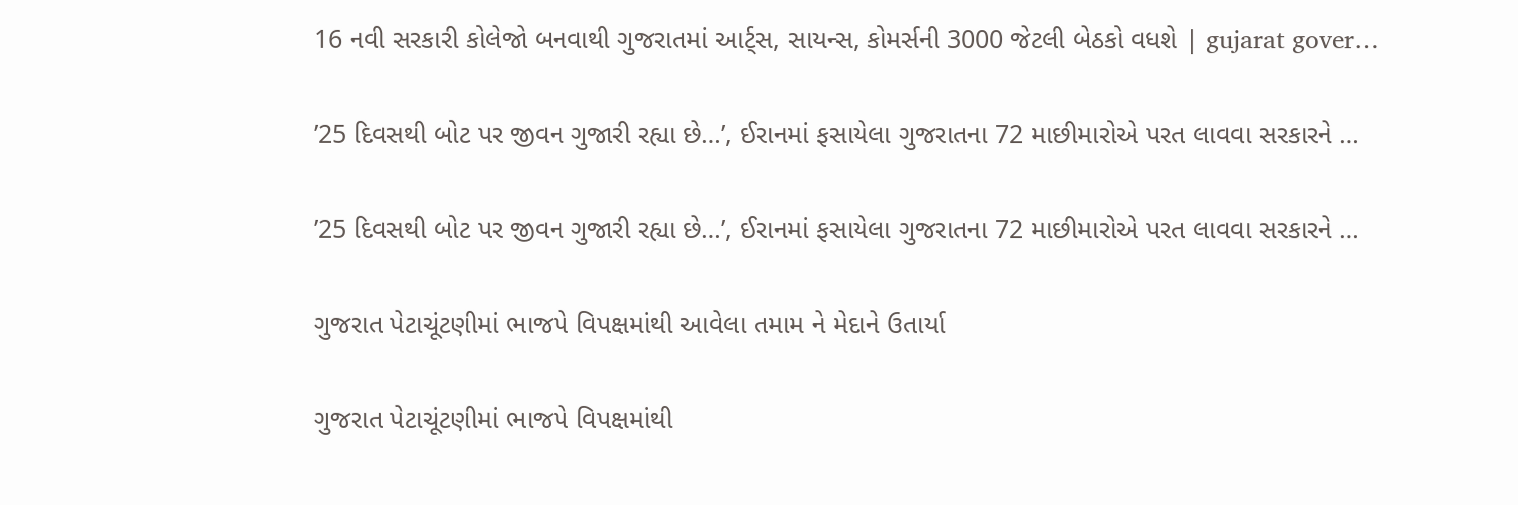16 નવી સરકારી કોલેજો બનવાથી ગુજરાતમાં આર્ટ્સ, સાયન્સ, કોમર્સની 3000 જેટલી બેઠકો વધશે | gujarat gover…

’25 દિવસથી બોટ પર જીવન ગુજારી રહ્યા છે…’, ઈરાનમાં ફસાયેલા ગુજરાતના 72 માછીમારોએ પરત લાવવા સરકારને …

’25 દિવસથી બોટ પર જીવન ગુજારી રહ્યા છે…’, ઈરાનમાં ફસાયેલા ગુજરાતના 72 માછીમારોએ પરત લાવવા સરકારને …

ગુજરાત પેટાચૂંટણીમાં ભાજપે વિપક્ષમાંથી આવેલા તમામ ને મેદાને ઉતાર્યા

ગુજરાત પેટાચૂંટણીમાં ભાજપે વિપક્ષમાંથી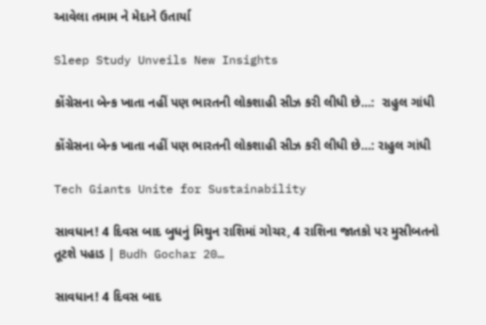આવેલા તમામ ને મેદાને ઉતાર્યા

Sleep Study Unveils New Insights

કોંગ્રેસના બેન્ક ખાતા નહીં પણ ભારતની લોકશાહી સીઝ કરી લીધી છે…:  રાહુલ ગાંધી

કોંગ્રેસના બેન્ક ખાતા નહીં પણ ભારતની લોકશાહી સીઝ કરી લીધી છે…: રાહુલ ગાંધી

Tech Giants Unite for Sustainability

સાવધાન! 4 દિવસ બાદ બુધનું મિથુન રાશિમાં ગોચર, 4 રાશિના જાતકો પર મુસીબતનો તૂટશે પહાડ | Budh Gochar 20…

સાવધાન! 4 દિવસ બાદ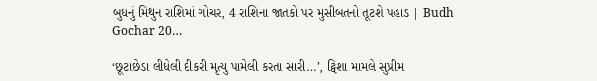બુધનું મિથુન રાશિમાં ગોચર, 4 રાશિના જાતકો પર મુસીબતનો તૂટશે પહાડ | Budh Gochar 20…

‘છૂટાછેડા લીધેલી દીકરી મૃત્યુ પામેલી કરતા સારી…’, ટ્વિશા મામલે સુપ્રીમ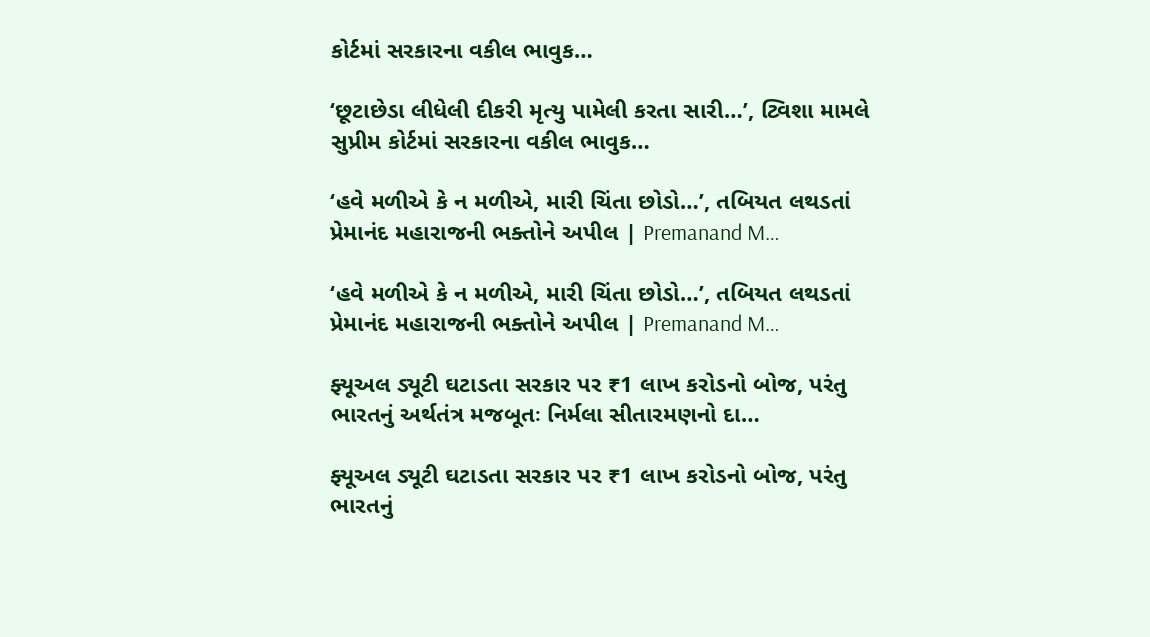કોર્ટમાં સરકારના વકીલ ભાવુક…

‘છૂટાછેડા લીધેલી દીકરી મૃત્યુ પામેલી કરતા સારી…’, ટ્વિશા મામલે સુપ્રીમ કોર્ટમાં સરકારના વકીલ ભાવુક…

‘હવે મળીએ કે ન મળીએ, મારી ચિંતા છોડો…’, તબિયત લથડતાં પ્રેમાનંદ મહારાજની ભક્તોને અપીલ | Premanand M…

‘હવે મળીએ કે ન મળીએ, મારી ચિંતા છોડો…’, તબિયત લથડતાં પ્રેમાનંદ મહારાજની ભક્તોને અપીલ | Premanand M…

ફ્યૂઅલ ડ્યૂટી ઘટાડતા સરકાર પર ₹1 લાખ કરોડનો બોજ, પરંતુ ભારતનું અર્થતંત્ર મજબૂતઃ નિર્મલા સીતારમણનો દા…

ફ્યૂઅલ ડ્યૂટી ઘટાડતા સરકાર પર ₹1 લાખ કરોડનો બોજ, પરંતુ ભારતનું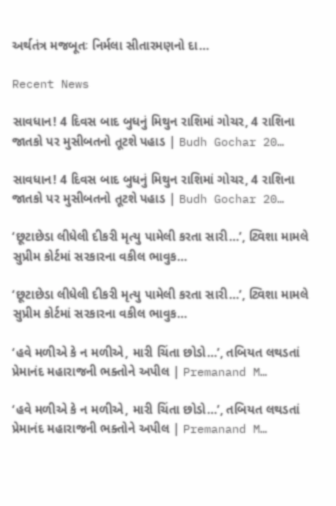અર્થતંત્ર મજબૂતઃ નિર્મલા સીતારમણનો દા…

Recent News

સાવધાન! 4 દિવસ બાદ બુધનું મિથુન રાશિમાં ગોચર, 4 રાશિના જાતકો પર મુસીબતનો તૂટશે પહાડ | Budh Gochar 20…

સાવધાન! 4 દિવસ બાદ બુધનું મિથુન રાશિમાં ગોચર, 4 રાશિના જાતકો પર મુસીબતનો તૂટશે પહાડ | Budh Gochar 20…

‘છૂટાછેડા લીધેલી દીકરી મૃત્યુ પામેલી કરતા સારી…’, ટ્વિશા મામલે સુપ્રીમ કોર્ટમાં સરકારના વકીલ ભાવુક…

‘છૂટાછેડા લીધેલી દીકરી મૃત્યુ પામેલી કરતા સારી…’, ટ્વિશા મામલે સુપ્રીમ કોર્ટમાં સરકારના વકીલ ભાવુક…

‘હવે મળીએ કે ન મળીએ, મારી ચિંતા છોડો…’, તબિયત લથડતાં પ્રેમાનંદ મહારાજની ભક્તોને અપીલ | Premanand M…

‘હવે મળીએ કે ન મળીએ, મારી ચિંતા છોડો…’, તબિયત લથડતાં પ્રેમાનંદ મહારાજની ભક્તોને અપીલ | Premanand M…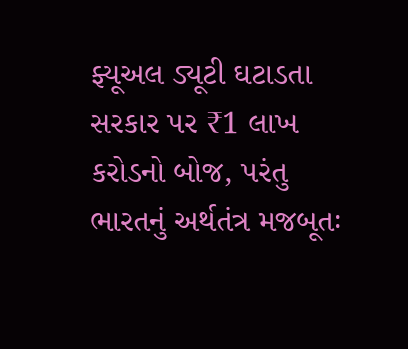ફ્યૂઅલ ડ્યૂટી ઘટાડતા સરકાર પર ₹1 લાખ કરોડનો બોજ, પરંતુ ભારતનું અર્થતંત્ર મજબૂતઃ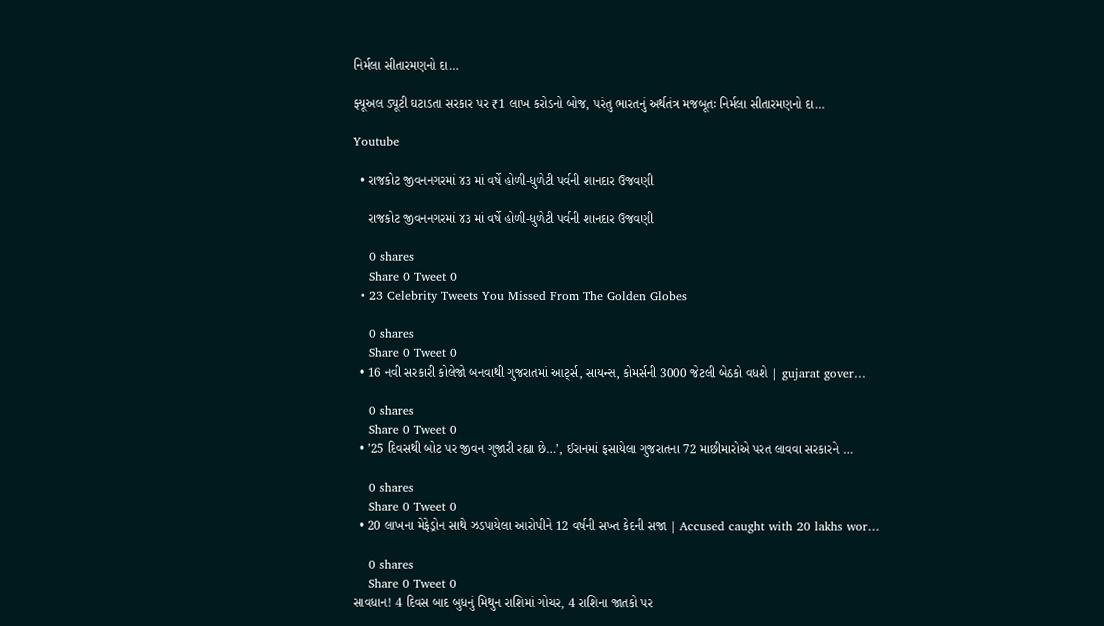નિર્મલા સીતારમણનો દા…

ફ્યૂઅલ ડ્યૂટી ઘટાડતા સરકાર પર ₹1 લાખ કરોડનો બોજ, પરંતુ ભારતનું અર્થતંત્ર મજબૂતઃ નિર્મલા સીતારમણનો દા…

Youtube

  • રાજકોટ જીવનનગરમાં ૪૩ માં વર્ષે હોળી-ધુળેટી પર્વની શાનદાર ઉજવણી

    રાજકોટ જીવનનગરમાં ૪૩ માં વર્ષે હોળી-ધુળેટી પર્વની શાનદાર ઉજવણી

    0 shares
    Share 0 Tweet 0
  • 23 Celebrity Tweets You Missed From The Golden Globes

    0 shares
    Share 0 Tweet 0
  • 16 નવી સરકારી કોલેજો બનવાથી ગુજરાતમાં આર્ટ્સ, સાયન્સ, કોમર્સની 3000 જેટલી બેઠકો વધશે | gujarat gover…

    0 shares
    Share 0 Tweet 0
  • ’25 દિવસથી બોટ પર જીવન ગુજારી રહ્યા છે…’, ઈરાનમાં ફસાયેલા ગુજરાતના 72 માછીમારોએ પરત લાવવા સરકારને …

    0 shares
    Share 0 Tweet 0
  • 20 લાખના મેફેડ્રોન સાથે ઝડપાયેલા આરોપીને 12 વર્ષની સખ્ત કેદની સજા | Accused caught with 20 lakhs wor…

    0 shares
    Share 0 Tweet 0
સાવધાન! 4 દિવસ બાદ બુધનું મિથુન રાશિમાં ગોચર, 4 રાશિના જાતકો પર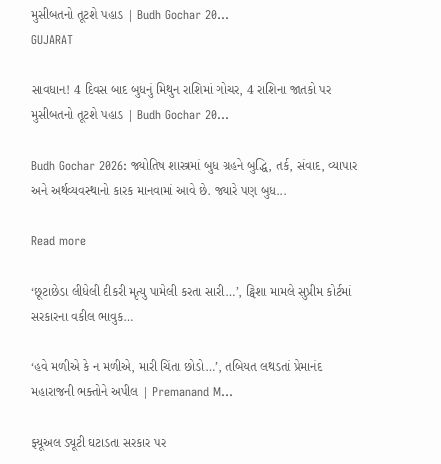મુસીબતનો તૂટશે પહાડ | Budh Gochar 20…
GUJARAT

સાવધાન! 4 દિવસ બાદ બુધનું મિથુન રાશિમાં ગોચર, 4 રાશિના જાતકો પર મુસીબતનો તૂટશે પહાડ | Budh Gochar 20…

Budh Gochar 2026: જ્યોતિષ શાસ્ત્રમાં બુધ ગ્રહને બુદ્ધિ, તર્ક, સંવાદ, વ્યાપાર અને અર્થવ્યવસ્થાનો કારક માનવામાં આવે છે. જ્યારે પણ બુધ...

Read more

‘છૂટાછેડા લીધેલી દીકરી મૃત્યુ પામેલી કરતા સારી…’, ટ્વિશા મામલે સુપ્રીમ કોર્ટમાં સરકારના વકીલ ભાવુક…

‘હવે મળીએ કે ન મળીએ, મારી ચિંતા છોડો…’, તબિયત લથડતાં પ્રેમાનંદ મહારાજની ભક્તોને અપીલ | Premanand M…

ફ્યૂઅલ ડ્યૂટી ઘટાડતા સરકાર પર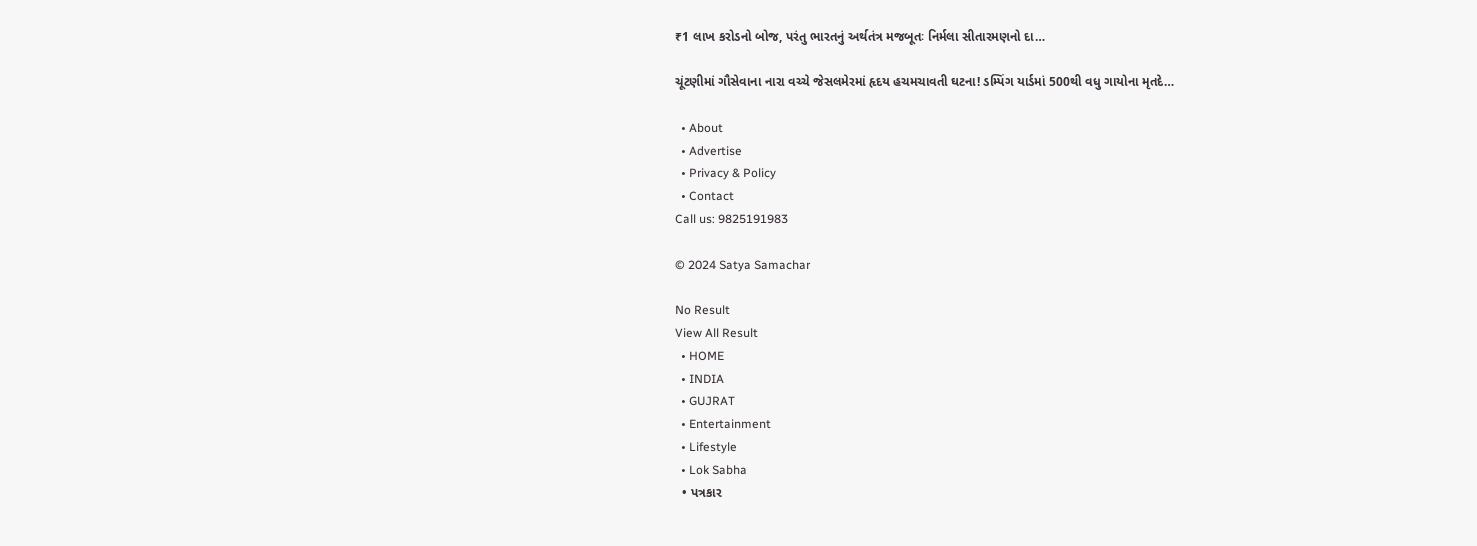₹1 લાખ કરોડનો બોજ, પરંતુ ભારતનું અર્થતંત્ર મજબૂતઃ નિર્મલા સીતારમણનો દા…

ચૂંટણીમાં ગૌસેવાના નારા વચ્ચે જેસલમેરમાં હૃદય હચમચાવતી ઘટના! ડમ્પિંગ યાર્ડમાં 500થી વધુ ગાયોના મૃતદે…

  • About
  • Advertise
  • Privacy & Policy
  • Contact
Call us: 9825191983

© 2024 Satya Samachar

No Result
View All Result
  • HOME
  • INDIA
  • GUJRAT
  • Entertainment
  • Lifestyle
  • Lok Sabha
  • પત્રકાર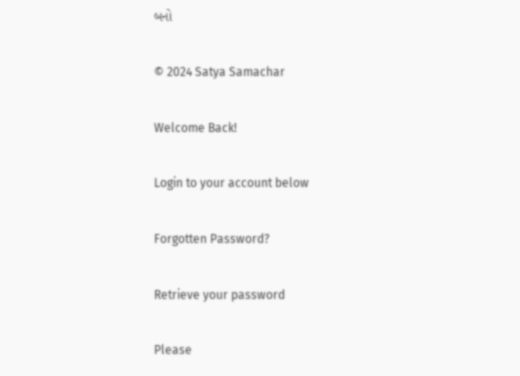બનો

© 2024 Satya Samachar

Welcome Back!

Login to your account below

Forgotten Password?

Retrieve your password

Please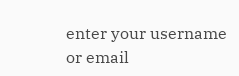enter your username or email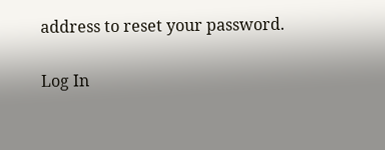address to reset your password.

Log In